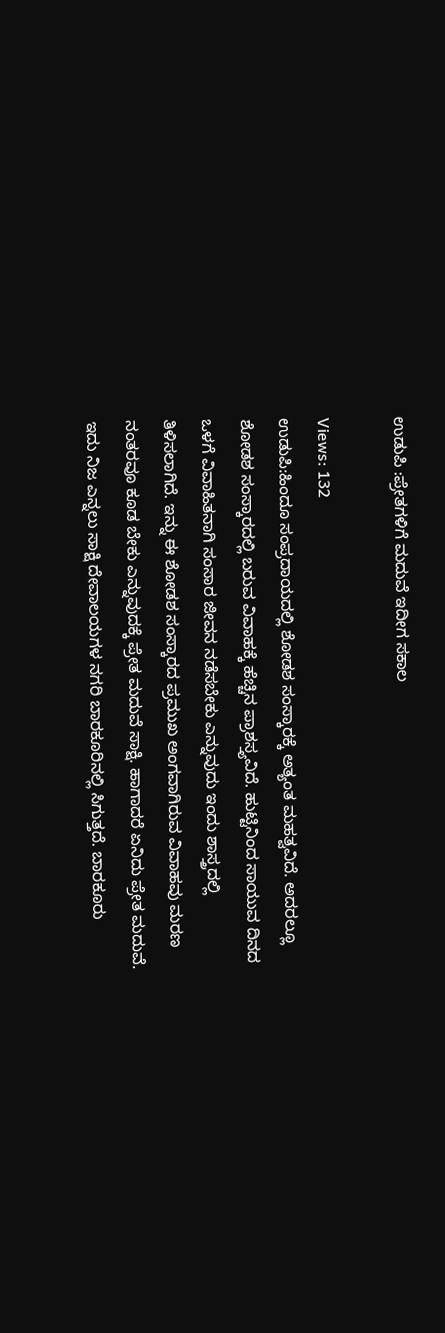ಉಡುಪಿ :ಪ್ರೇತಗಳಿಗೆ ಮದುವೆ ಇದೀಗ ಸಕಾಲ

Views: 132
ಉಡುಪಿ:ಹಿಂದೂ ಸಂಪ್ರದಾಯದಲ್ಲಿ ಶೋಡಶ ಸಂಸ್ಕಾರಕ್ಕೆ ಅತ್ಯಂತ ಮಹತ್ವವಿದೆ. ಅದರಲ್ಲೂ ಶೋಡಶ ಸಂಸ್ಕಾರದಲ್ಲಿ ಬರುವ ವಿವಾಹಕ್ಕೆ ಹೆಚ್ಚಿನ ಪ್ರಾಶಸ್ತ್ಯವಿದೆ. ಹುಟ್ಟಿನಿಂದ ಸಾಯುವ ದಿನದ ಒಳಗೆ ವಿವಾಹಿತನಾಗಿ ಸಂಸಾರ ಜೀವನ ನಡೆಸಬೇಕು ಎನ್ನುವುದು ಇಂದು ಶಾಸ್ತ್ರದಲ್ಲಿ ತಿಳಿಸಲಾಗಿದೆ. ಇನ್ನು ಈ ಶೋಡಶ ಸಂಸ್ಕಾರದ ಪ್ರಮುಖ ಅಂಗವಾಗಿರುವ ವಿವಾಹವು ಮರಣ ನಂತರವೂ ಕೂಡ ಬೇಕು ಎನ್ನುವುದಕ್ಕೆ ಪ್ರೇತ ಮದುವೆ ಸಾಕ್ಷಿ. ಹಾಗಾದರೆ ಏನಿದು ಪ್ರೇತ ಮದುವೆ.
ಇದು ನಿಜ ಎನ್ನಲು ಸಾಕ್ಷಿ ದೇವಾಲಯಗಳ ನಗರಿ ಬಾರಕೂರಿನಲ್ಲಿ ಸಿಗುತ್ತದೆ. ಬಾರಕೂರು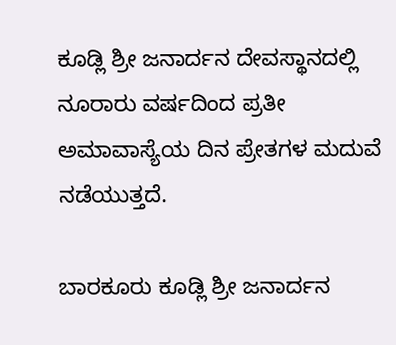ಕೂಡ್ಲಿ ಶ್ರೀ ಜನಾರ್ದನ ದೇವಸ್ಥಾನದಲ್ಲಿ ನೂರಾರು ವರ್ಷದಿಂದ ಪ್ರತೀ ಅಮಾವಾಸ್ಯೆಯ ದಿನ ಪ್ರೇತಗಳ ಮದುವೆ ನಡೆಯುತ್ತದೆ.

ಬಾರಕೂರು ಕೂಡ್ಲಿ ಶ್ರೀ ಜನಾರ್ದನ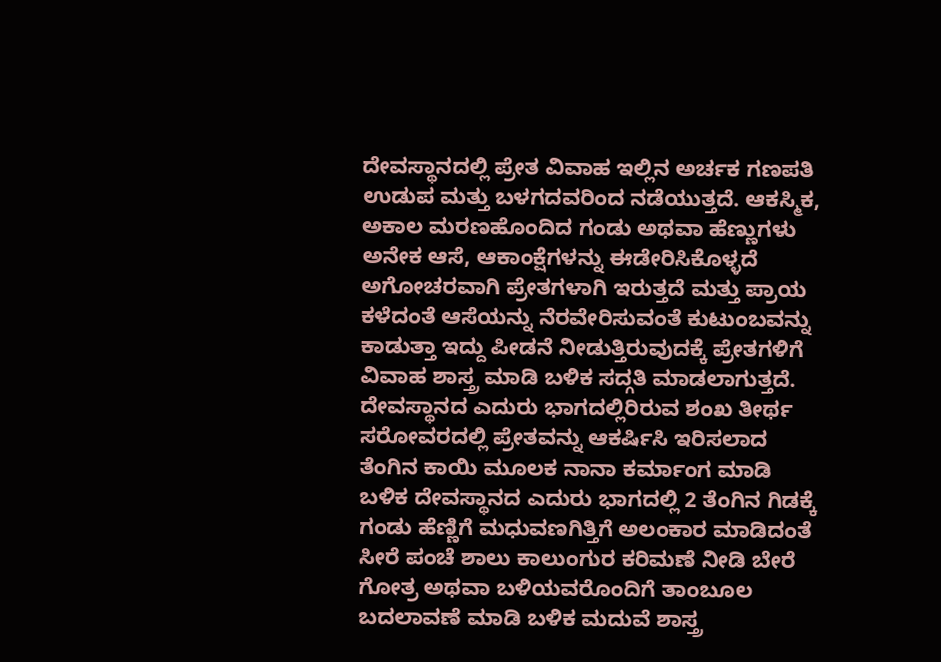ದೇವಸ್ಥಾನದಲ್ಲಿ ಪ್ರೇತ ವಿವಾಹ ಇಲ್ಲಿನ ಅರ್ಚಕ ಗಣಪತಿ ಉಡುಪ ಮತ್ತು ಬಳಗದವರಿಂದ ನಡೆಯುತ್ತದೆ. ಆಕಸ್ಮಿಕ, ಅಕಾಲ ಮರಣಹೊಂದಿದ ಗಂಡು ಅಥವಾ ಹೆಣ್ಣುಗಳು ಅನೇಕ ಆಸೆ, ಆಕಾಂಕ್ಷೆಗಳನ್ನು ಈಡೇರಿಸಿಕೊಳ್ಳದೆ ಅಗೋಚರವಾಗಿ ಪ್ರೇತಗಳಾಗಿ ಇರುತ್ತದೆ ಮತ್ತು ಪ್ರಾಯ ಕಳೆದಂತೆ ಆಸೆಯನ್ನು ನೆರವೇರಿಸುವಂತೆ ಕುಟುಂಬವನ್ನು ಕಾಡುತ್ತಾ ಇದ್ದು ಪೀಡನೆ ನೀಡುತ್ತಿರುವುದಕ್ಕೆ ಪ್ರೇತಗಳಿಗೆ ವಿವಾಹ ಶಾಸ್ತ್ರ ಮಾಡಿ ಬಳಿಕ ಸದ್ಗತಿ ಮಾಡಲಾಗುತ್ತದೆ.
ದೇವಸ್ಥಾನದ ಎದುರು ಭಾಗದಲ್ಲಿರಿರುವ ಶಂಖ ತೀರ್ಥ ಸರೋವರದಲ್ಲಿ ಪ್ರೇತವನ್ನು ಆಕರ್ಷಿಸಿ ಇರಿಸಲಾದ ತೆಂಗಿನ ಕಾಯಿ ಮೂಲಕ ನಾನಾ ಕರ್ಮಾಂಗ ಮಾಡಿ ಬಳಿಕ ದೇವಸ್ಥಾನದ ಎದುರು ಭಾಗದಲ್ಲಿ 2 ತೆಂಗಿನ ಗಿಡಕ್ಕೆ ಗಂಡು ಹೆಣ್ಣಿಗೆ ಮಧುವಣಗಿತ್ತಿಗೆ ಅಲಂಕಾರ ಮಾಡಿದಂತೆ ಸೀರೆ ಪಂಚೆ ಶಾಲು ಕಾಲುಂಗುರ ಕರಿಮಣೆ ನೀಡಿ ಬೇರೆ ಗೋತ್ರ ಅಥವಾ ಬಳಿಯವರೊಂದಿಗೆ ತಾಂಬೂಲ ಬದಲಾವಣೆ ಮಾಡಿ ಬಳಿಕ ಮದುವೆ ಶಾಸ್ತ್ರ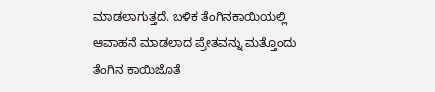ಮಾಡಲಾಗುತ್ತದೆ. ಬಳಿಕ ತೆಂಗಿನಕಾಯಿಯಲ್ಲಿ ಆವಾಹನೆ ಮಾಡಲಾದ ಪ್ರೇತವನ್ನು ಮತ್ತೊಂದು ತೆಂಗಿನ ಕಾಯಿಜೊತೆ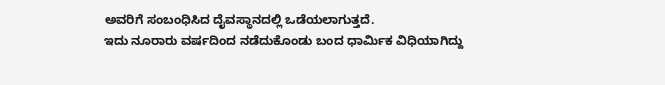ಅವರಿಗೆ ಸಂಬಂಧಿಸಿದ ದೈವಸ್ಥಾನದಲ್ಲಿ ಒಡೆಯಲಾಗುತ್ತದೆ.
ಇದು ನೂರಾರು ವರ್ಷದಿಂದ ನಡೆದುಕೊಂಡು ಬಂದ ಧಾರ್ಮಿಕ ವಿಧಿಯಾಗಿದ್ದು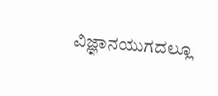ವಿಜ್ಞಾನಯುಗದಲ್ಲೂ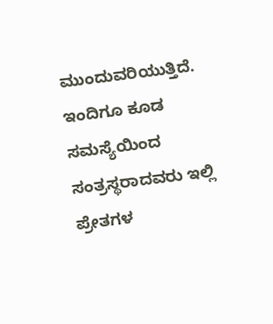ಮುಂದುವರಿಯುತ್ತಿದೆ. ಇಂದಿಗೂ ಕೂಡ ಸಮಸ್ಯೆಯಿಂದ ಸಂತ್ರಸ್ಥರಾದವರು ಇಲ್ಲಿ ಪ್ರೇತಗಳ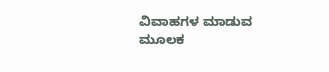ವಿವಾಹಗಳ ಮಾಡುವ ಮೂಲಕ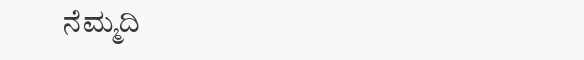ನೆಮ್ಮದಿ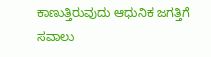ಕಾಣುತ್ತಿರುವುದು ಆಧುನಿಕ ಜಗತ್ತಿಗೆ ಸವಾಲು